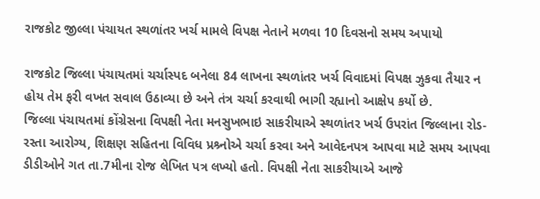રાજકોટ જીલ્લા પંચાયત સ્થળાંતર ખર્ચ મામલે વિપક્ષ નેતાને મળવા 10 દિવસનો સમય અપાયો

રાજકોટ જિલ્લા પંચાયતમાં ચર્ચાસ્પદ બનેલા 84 લાખના સ્થળાંતર ખર્ચ વિવાદમાં વિપક્ષ ઝુકવા તૈયાર ન હોય તેમ ફરી વખત સવાલ ઉઠાવ્યા છે અને તંત્ર ચર્ચા કરવાથી ભાગી રહ્યાનો આક્ષેપ કર્યો છે.
જિલ્લા પંચાયતમાં કોંગ્રેસના વિપક્ષી નેતા મનસુખભાઇ સાકરીયાએ સ્થળાંતર ખર્ચ ઉપરાંત જિલ્લાના રોડ-રસ્તા આરોગ્ય, શિક્ષણ સહિતના વિવિધ પ્રશ્ર્નોએ ચર્ચા કરવા અને આવેદનપત્ર આપવા માટે સમય આપવા ડીડીઓને ગત તા.7મીના રોજ લેખિત પત્ર લખ્યો હતો. વિપક્ષી નેતા સાકરીયાએ આજે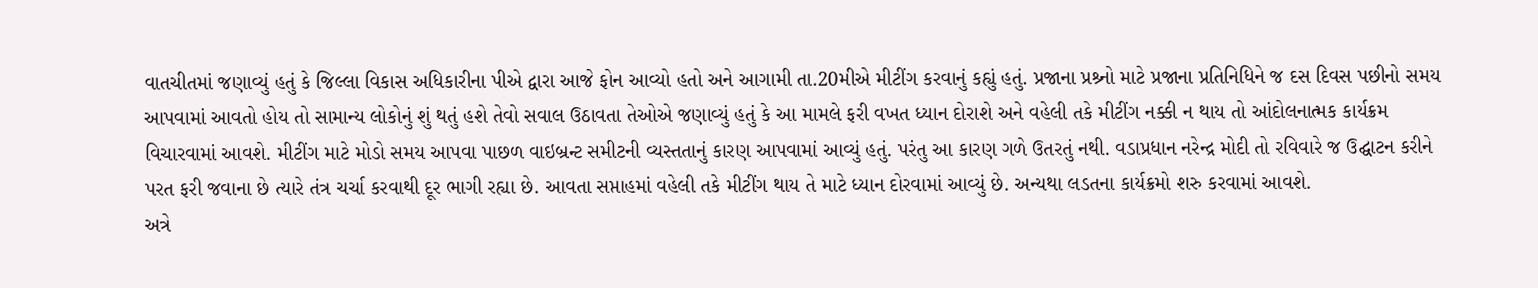વાતચીતમાં જણાવ્યું હતું કે જિલ્લા વિકાસ અધિકારીના પીએ દ્વારા આજે ફોન આવ્યો હતો અને આગામી તા.20મીએ મીટીંગ કરવાનું કહ્યું હતું. પ્રજાના પ્રશ્ર્નો માટે પ્રજાના પ્રતિનિધિને જ દસ દિવસ પછીનો સમય આપવામાં આવતો હોય તો સામાન્ય લોકોનું શું થતું હશે તેવો સવાલ ઉઠાવતા તેઓએ જણાવ્યું હતું કે આ મામલે ફરી વખત ધ્યાન દોરાશે અને વહેલી તકે મીટીંગ નક્કી ન થાય તો આંદોલનાત્મક કાર્યક્રમ વિચારવામાં આવશે. મીટીંગ માટે મોડો સમય આપવા પાછળ વાઇબ્રન્ટ સમીટની વ્યસ્તતાનું કારણ આપવામાં આવ્યું હતું. પરંતુ આ કારણ ગળે ઉતરતું નથી. વડાપ્રધાન નરેન્દ્ર મોદી તો રવિવારે જ ઉદ્ઘાટન કરીને પરત ફરી જવાના છે ત્યારે તંત્ર ચર્ચા કરવાથી દૂર ભાગી રહ્યા છે. આવતા સપ્તાહમાં વહેલી તકે મીટીંગ થાય તે માટે ધ્યાન દોરવામાં આવ્યું છે. અન્યથા લડતના કાર્યક્રમો શરુ કરવામાં આવશે.
અત્રે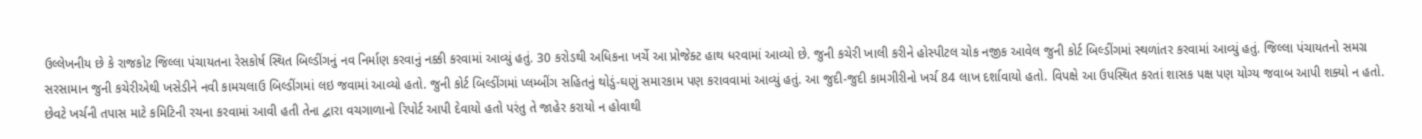ઉલ્લેખનીય છે કે રાજકોટ જિલ્લા પંચાયતના રેસકોર્ષ સ્થિત બિલ્ડીંગનું નવ નિર્માણ કરવાનું નક્કી કરવામાં આવ્યું હતું. 30 કરોડથી અધિકના ખર્ચે આ પ્રોજેક્ટ હાથ ધરવામાં આવ્યો છે. જુની કચેરી ખાલી કરીને હોસ્પીટલ ચોક નજીક આવેલ જુની કોર્ટ બિલ્ડીંગમાં સ્થળાંતર કરવામાં આવ્યું હતું. જિલ્લા પંચાયતનો સમગ્ર સરસામાન જુની કચેરીએથી ખસેડીને નવી કામચલાઉ બિલ્ડીંગમાં લઇ જવામાં આવ્યો હતો. જુની કોર્ટ બિલ્ડીંગમાં પ્લમ્બીંગ સહિતનું થોડું-ઘણું સમારકામ પણ કરાવવામાં આવ્યું હતું. આ જુદી-જુદી કામગીરીનો ખર્ચ 84 લાખ દર્શાવાયો હતો. વિપક્ષે આ ઉપસ્થિત કરતાં શાસક પક્ષ પણ યોગ્ય જવાબ આપી શક્યો ન હતો. છેવટે ખર્ચની તપાસ માટે કમિટિની રચના કરવામાં આવી હતી તેના દ્વારા વચગાળાનો રિપોર્ટ આપી દેવાયો હતો પરંતુ તે જાહેર કરાયો ન હોવાથી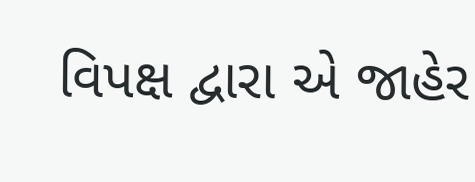વિપક્ષ દ્વારા એ જાહેર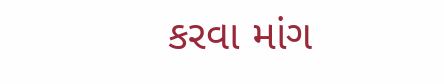કરવા માંગ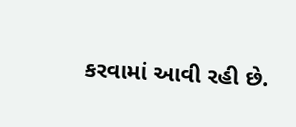કરવામાં આવી રહી છે.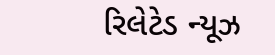રિલેટેડ ન્યૂઝ